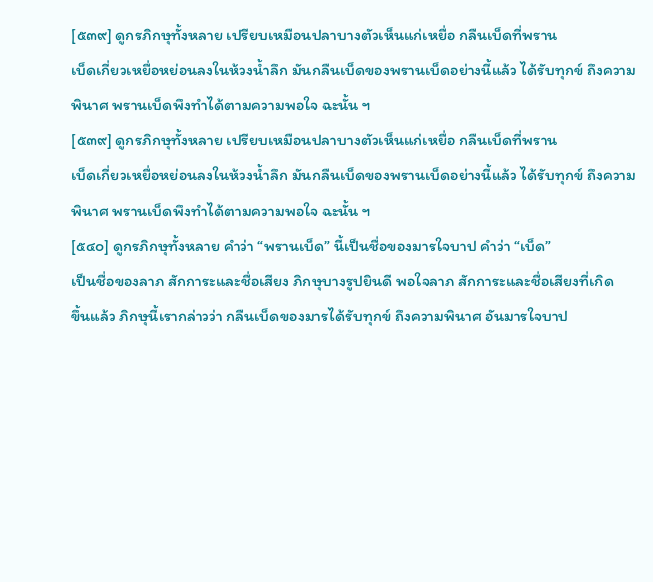[๕๓๙] ดูกรภิกษุทั้งหลาย เปรียบเหมือนปลาบางตัวเห็นแก่เหยื่อ กลืนเบ็ดที่พราน
เบ็ดเกี่ยวเหยื่อหย่อนลงในห้วงน้ำลึก มันกลืนเบ็ดของพรานเบ็ดอย่างนี้แล้ว ได้รับทุกข์ ถึงความ
พินาศ พรานเบ็ดพึงทำได้ตามความพอใจ ฉะนั้น ฯ
[๕๓๙] ดูกรภิกษุทั้งหลาย เปรียบเหมือนปลาบางตัวเห็นแก่เหยื่อ กลืนเบ็ดที่พราน
เบ็ดเกี่ยวเหยื่อหย่อนลงในห้วงน้ำลึก มันกลืนเบ็ดของพรานเบ็ดอย่างนี้แล้ว ได้รับทุกข์ ถึงความ
พินาศ พรานเบ็ดพึงทำได้ตามความพอใจ ฉะนั้น ฯ
[๕๔๐] ดูกรภิกษุทั้งหลาย คำว่า “พรานเบ็ด” นี้เป็นชื่อของมารใจบาป คำว่า “เบ็ด”
เป็นชื่อของลาภ สักการะและชื่อเสียง ภิกษุบางรูปยินดี พอใจลาภ สักการะและชื่อเสียงที่เกิด
ขึ้นแล้ว ภิกษุนี้เรากล่าวว่า กลืนเบ็ดของมารได้รับทุกข์ ถึงความพินาศ อันมารใจบาป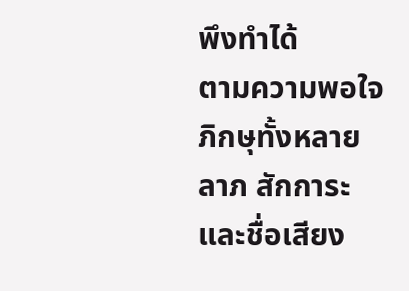พึงทำได้
ตามความพอใจ ภิกษุทั้งหลายลาภ สักการะและชื่อเสียง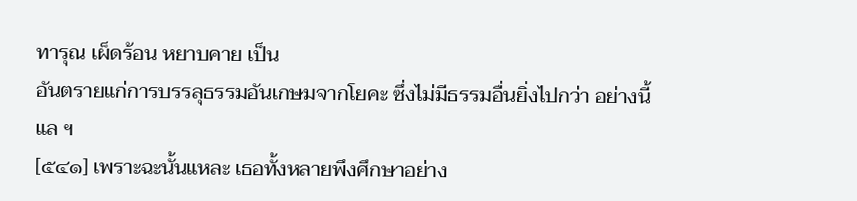ทารุณ เผ็ดร้อน หยาบคาย เป็น
อันตรายแก่การบรรลุธรรมอันเกษมจากโยคะ ซึ่งไม่มีธรรมอื่นยิ่งไปกว่า อย่างนี้แล ฯ
[๕๔๑] เพราะฉะนั้นแหละ เธอทั้งหลายพึงศึกษาอย่าง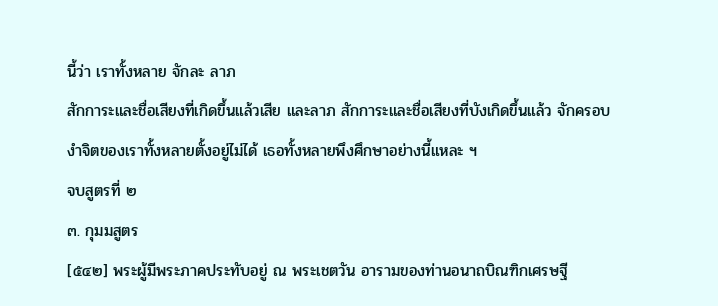นี้ว่า เราทั้งหลาย จักละ ลาภ
สักการะและชื่อเสียงที่เกิดขึ้นแล้วเสีย และลาภ สักการะและชื่อเสียงที่บังเกิดขึ้นแล้ว จักครอบ
งำจิตของเราทั้งหลายตั้งอยู่ไม่ได้ เธอทั้งหลายพึงศึกษาอย่างนี้แหละ ฯ
จบสูตรที่ ๒
๓. กุมมสูตร
[๕๔๒] พระผู้มีพระภาคประทับอยู่ ณ พระเชตวัน อารามของท่านอนาถบิณฑิกเศรษฐี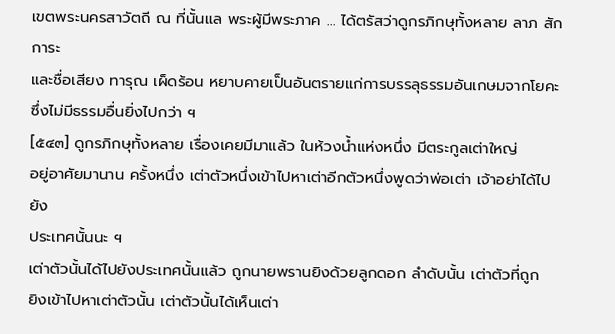เขตพระนครสาวัตถี ณ ที่นั้นแล พระผู้มีพระภาค … ได้ตรัสว่าดูกรภิกษุทั้งหลาย ลาภ สักการะ
และชื่อเสียง ทารุณ เผ็ดร้อน หยาบคายเป็นอันตรายแก่การบรรลุธรรมอันเกษมจากโยคะ
ซึ่งไม่มีธรรมอื่นยิ่งไปกว่า ฯ
[๕๔๓] ดูกรภิกษุทั้งหลาย เรื่องเคยมีมาแล้ว ในห้วงน้ำแห่งหนึ่ง มีตระกูลเต่าใหญ่
อยู่อาศัยมานาน ครั้งหนึ่ง เต่าตัวหนึ่งเข้าไปหาเต่าอีกตัวหนึ่งพูดว่าพ่อเต่า เจ้าอย่าได้ไปยัง
ประเทศนั้นนะ ฯ
เต่าตัวนั้นได้ไปยังประเทศนั้นแล้ว ถูกนายพรานยิงด้วยลูกดอก ลำดับนั้น เต่าตัวที่ถูก
ยิงเข้าไปหาเต่าตัวนั้น เต่าตัวนั้นได้เห็นเต่า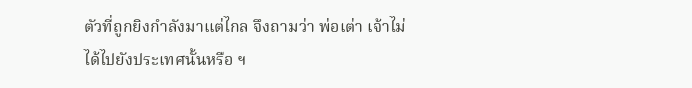ตัวที่ถูกยิงกำลังมาแต่ไกล จึงถามว่า พ่อเต่า เจ้าไม่
ได้ไปยังประเทศนั้นหรือ ฯ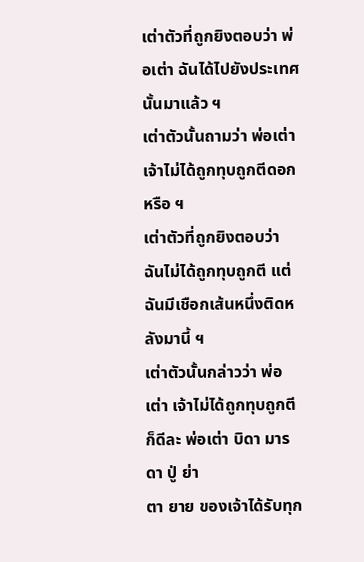เต่าตัวที่ถูกยิงตอบว่า พ่อเต่า ฉันได้ไปยังประเทศนั้นมาแล้ว ฯ
เต่าตัวนั้นถามว่า พ่อเต่า เจ้าไม่ได้ถูกทุบถูกตีดอกหรือ ฯ
เต่าตัวที่ถูกยิงตอบว่า ฉันไม่ได้ถูกทุบถูกตี แต่ฉันมีเชือกเส้นหนึ่งติดหลังมานี้ ฯ
เต่าตัวนั้นกล่าวว่า พ่อเต่า เจ้าไม่ได้ถูกทุบถูกตีก็ดีละ พ่อเต่า บิดา มารดา ปู่ ย่า
ตา ยาย ของเจ้าได้รับทุก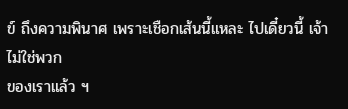ข์ ถึงความพินาศ เพราะเชือกเส้นนี้แหละ ไปเดี๋ยวนี้ เจ้าไม่ใช่พวก
ของเราแล้ว ฯ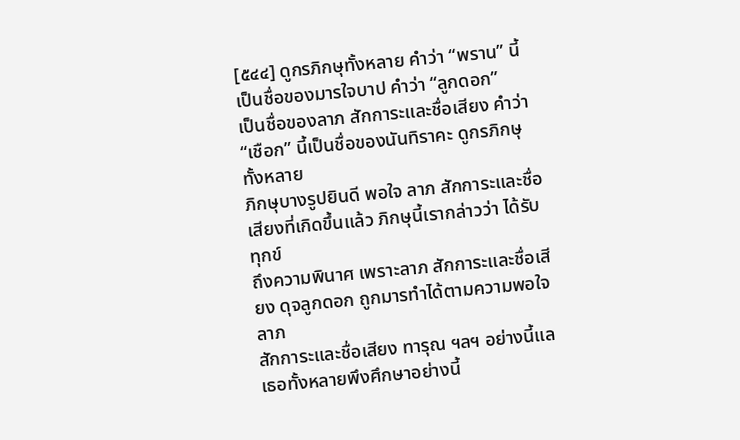[๕๔๔] ดูกรภิกษุทั้งหลาย คำว่า “พราน” นี้เป็นชื่อของมารใจบาป คำว่า “ลูกดอก”
เป็นชื่อของลาภ สักการะและชื่อเสียง คำว่า “เชือก” นี้เป็นชื่อของนันทิราคะ ดูกรภิกษุทั้งหลาย
ภิกษุบางรูปยินดี พอใจ ลาภ สักการะและชื่อเสียงที่เกิดขึ้นแล้ว ภิกษุนี้เรากล่าวว่า ได้รับทุกข์
ถึงความพินาศ เพราะลาภ สักการะและชื่อเสียง ดุจลูกดอก ถูกมารทำได้ตามความพอใจ ลาภ
สักการะและชื่อเสียง ทารุณ ฯลฯ อย่างนี้แล เธอทั้งหลายพึงศึกษาอย่างนี้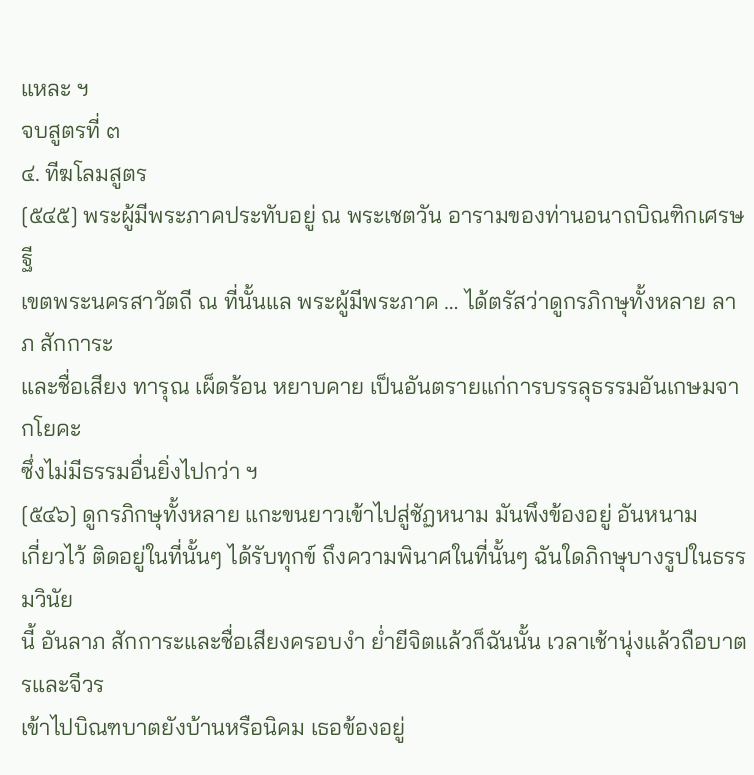แหละ ฯ
จบสูตรที่ ๓
๔. ทีฆโลมสูตร
[๕๔๕] พระผู้มีพระภาคประทับอยู่ ณ พระเชตวัน อารามของท่านอนาถบิณฑิกเศรษฐี
เขตพระนครสาวัตถี ณ ที่นั้นแล พระผู้มีพระภาค … ได้ตรัสว่าดูกรภิกษุทั้งหลาย ลาภ สักการะ
และชื่อเสียง ทารุณ เผ็ดร้อน หยาบคาย เป็นอันตรายแก่การบรรลุธรรมอันเกษมจากโยคะ
ซึ่งไม่มีธรรมอื่นยิ่งไปกว่า ฯ
[๕๔๖] ดูกรภิกษุทั้งหลาย แกะขนยาวเข้าไปสู่ชัฏหนาม มันพึงข้องอยู่ อันหนาม
เกี่ยวไว้ ติดอยู่ในที่นั้นๆ ได้รับทุกข์ ถึงความพินาศในที่นั้นๆ ฉันใดภิกษุบางรูปในธรรมวินัย
นี้ อันลาภ สักการะและชื่อเสียงครอบงำ ย่ำยีจิตแล้วก็ฉันนั้น เวลาเช้านุ่งแล้วถือบาตรและจีวร
เข้าไปบิณฑบาตยังบ้านหรือนิคม เธอข้องอยู่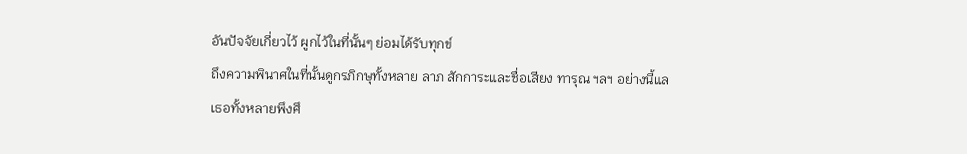อันปัจจัยเกี่ยวไว้ ผูกไว้ในที่นั้นๆ ย่อมได้รับทุกข์
ถึงความพินาศในที่นั้นดูกรภิกษุทั้งหลาย ลาภ สักการะและชื่อเสียง ทารุณ ฯลฯ อย่างนี้แล
เธอทั้งหลายพึงศึ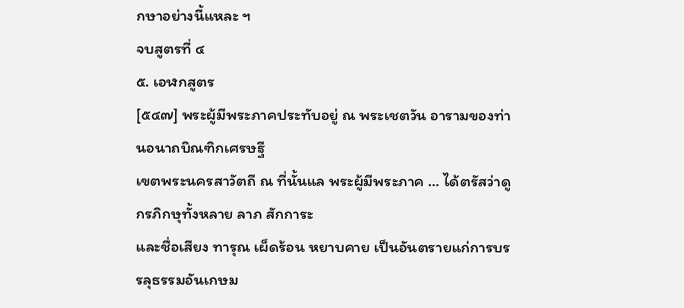กษาอย่างนี้แหละ ฯ
จบสูตรที่ ๔
๕. เอฬกสูตร
[๕๔๗] พระผู้มีพระภาคประทับอยู่ ณ พระเชตวัน อารามของท่านอนาถบิณฑิกเศรษฐี
เขตพระนครสาวัตถี ณ ที่นั้นแล พระผู้มีพระภาค … ได้ตรัสว่าดูกรภิกษุทั้งหลาย ลาภ สักการะ
และชื่อเสียง ทารุณ เผ็ดร้อน หยาบคาย เป็นอันตรายแก่การบรรลุธรรมอันเกษม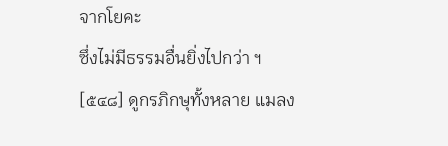จากโยคะ
ซึ่งไม่มีธรรมอื่นยิ่งไปกว่า ฯ
[๕๔๘] ดูกรภิกษุทั้งหลาย แมลง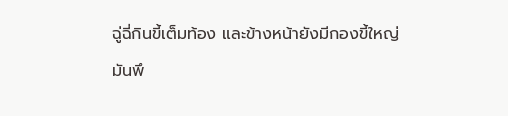ฉู่ฉี่กินขี้เต็มท้อง และข้างหน้ายังมีกองขี้ใหญ่ มันพึ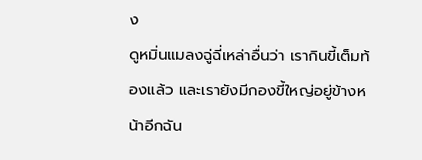ง
ดูหมิ่นแมลงฉู่ฉี่เหล่าอื่นว่า เรากินขี้เต็มท้องแล้ว และเรายังมีกองขี้ใหญ่อยู่ข้างหน้าอีกฉัน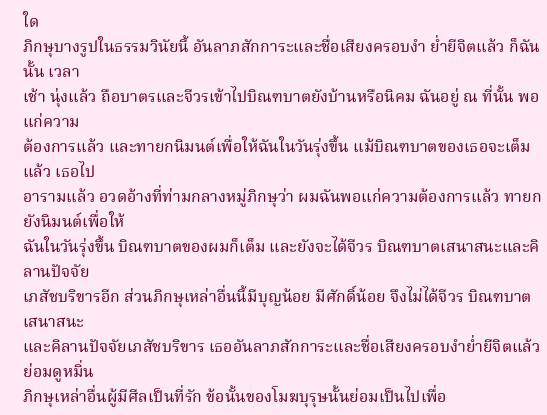ใด
ภิกษุบางรูปในธรรมวินัยนี้ อันลาภสักการะและชื่อเสียงครอบงำ ย่ำยีจิตแล้ว ก็ฉันนั้น เวลา
เช้า นุ่งแล้ว ถือบาตรและจีวรเข้าไปบิณฑบาตยังบ้านหรือนิคม ฉันอยู่ ณ ที่นั้น พอแก่ความ
ต้องการแล้ว และทายกนิมนต์เพื่อให้ฉันในวันรุ่งขึ้น แม้บิณฑบาตของเธอจะเต็มแล้ว เธอไป
อารามแล้ว อวดอ้างที่ท่ามกลางหมู่ภิกษุว่า ผมฉันพอแก่ความต้องการแล้ว ทายกยังนิมนต์เพื่อให้
ฉันในวันรุ่งขึ้น บิณฑบาตของผมก็เต็ม และยังจะได้จีวร บิณฑบาตเสนาสนะและคิลานปัจจัย
เภสัชบริขารอีก ส่วนภิกษุเหล่าอื่นนี้มีบุญน้อย มีศักดิ์น้อย จึงไม่ได้จีวร บิณฑบาต เสนาสนะ
และคิลานปัจจัยเภสัชบริขาร เธออันลาภสักการะและชื่อเสียงครอบงำย่ำยีจิตแล้ว ย่อมดูหมิ่น
ภิกษุเหล่าอื่นผู้มีศีลเป็นที่รัก ข้อนั้นของโมฆบุรุษนั้นย่อมเป็นไปเพื่อ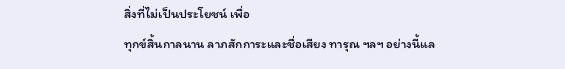สิ่งที่ไม่เป็นประโยชน์ เพื่อ
ทุกข์สิ้นกาลนาน ลาภสักการะและชื่อเสียง ทารุณ ฯลฯ อย่างนี้แล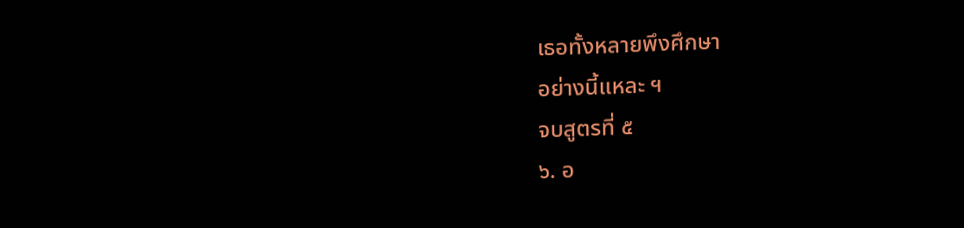เธอทั้งหลายพึงศึกษา
อย่างนี้แหละ ฯ
จบสูตรที่ ๕
๖. อ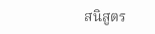สนิสูตร